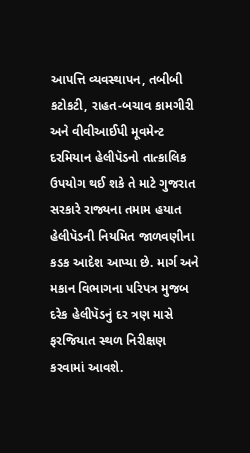આપત્તિ વ્યવસ્થાપન, તબીબી કટોકટી, રાહત-બચાવ કામગીરી અને વીવીઆઈપી મૂવમેન્ટ દરમિયાન હેલીપૅડનો તાત્કાલિક ઉપયોગ થઈ શકે તે માટે ગુજરાત સરકારે રાજ્યના તમામ હયાત હેલીપૅડની નિયમિત જાળવણીના કડક આદેશ આપ્યા છે. માર્ગ અને મકાન વિભાગના પરિપત્ર મુજબ દરેક હેલીપૅડનું દર ત્રણ માસે ફરજિયાત સ્થળ નિરીક્ષણ કરવામાં આવશે.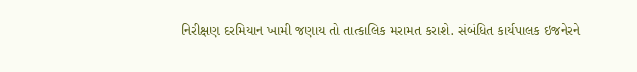નિરીક્ષણ દરમિયાન ખામી જણાય તો તાત્કાલિક મરામત કરાશે. સંબંધિત કાર્યપાલક ઇજનેરને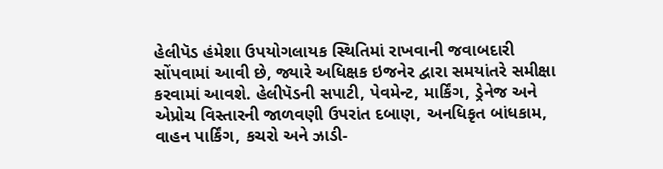હેલીપૅડ હંમેશા ઉપયોગલાયક સ્થિતિમાં રાખવાની જવાબદારી સોંપવામાં આવી છે, જ્યારે અધિક્ષક ઇજનેર દ્વારા સમયાંતરે સમીક્ષા કરવામાં આવશે. હેલીપૅડની સપાટી, પેવમેન્ટ, માર્કિંગ, ડ્રેનેજ અને એપ્રોચ વિસ્તારની જાળવણી ઉપરાંત દબાણ, અનધિકૃત બાંધકામ, વાહન પાર્કિંગ, કચરો અને ઝાડી-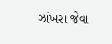ઝાંખરા જેવા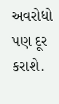અવરોધો પણ દૂર કરાશે.